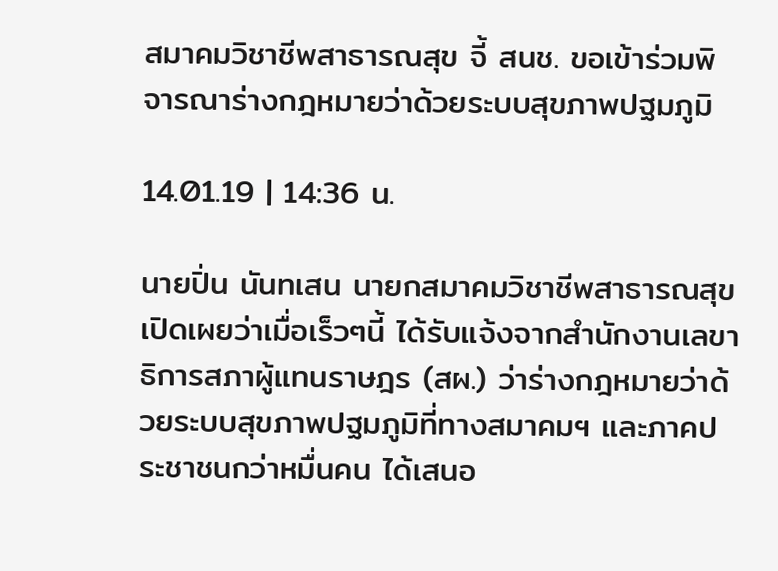สมาคมวิชาชีพสาธารณสุข จี้ สนช. ขอเข้าร่วมพิจารณาร่างกฎหมายว่าด้วยระบบสุขภาพปฐมภูมิ

14.01.19 | 14:36 น.

นายปิ่น นันทเสน นายกสมาคมวิชาชีพสาธารณสุข เปิดเผยว่าเมื่อเร็วๆนี้ ได้รับแจ้งจากสำนักงานเลขาธิการสภาผู้แทนราษฎร (สผ.) ว่าร่างกฎหมายว่าด้วยระบบสุขภาพปฐมภูมิที่ทางสมาคมฯ และภาคประชาชนกว่าหมื่นคน ได้เสนอ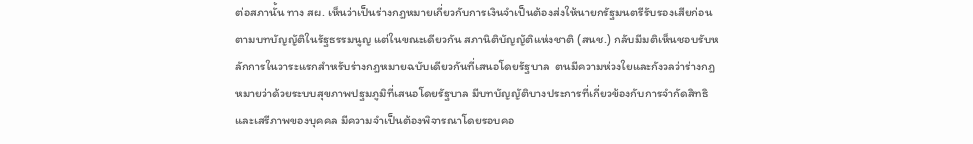ต่อสภานั้น ทาง สผ. เห็นว่าเป็นร่างกฎหมายเกี่ยวกับการเงินจำเป็นต้องส่งให้นายกรัฐมนตรีรับรองเสียก่อน ตามบทบัญญัติในรัฐธรรมนูญ แต่ในขณะเดียวกัน สภานิติบัญญัติแห่งชาติ (สนช.) กลับมีมติเห็นชอบรับหลักการในวาระแรกสำหรับร่างกฎหมายฉบับเดียวกันที่เสนอโดยรัฐบาล  ตนมีความห่วงใยและกังวลว่าร่างกฎหมายว่าด้วยระบบสุขภาพปฐมภูมิที่เสนอโดยรัฐบาล มีบทบัญญัติบางประการที่เกี่ยวข้องกับการจำกัดสิทธิและเสรีภาพของบุคคล มีความจำเป็นต้องพิจารณาโดยรอบคอ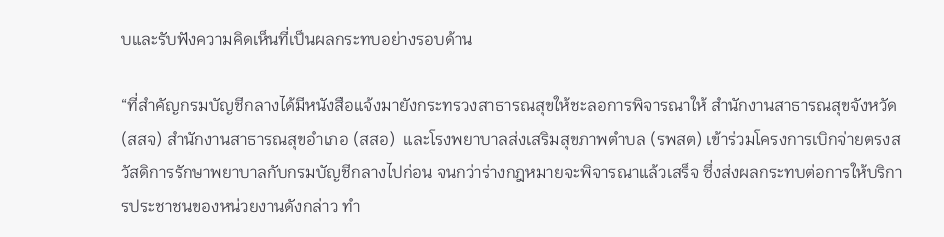บและรับฟังความคิดเห็นที่เป็นผลกระทบอย่างรอบด้าน

“ที่สำคัญกรมบัญชีกลางได้มีหนังสือแจ้งมายังกระทรวงสาธารณสุขให้ชะลอการพิจารณาให้ สำนักงานสาธารณสุขจังหวัด (สสจ) สำนักงานสาธารณสุขอำเภอ (สสอ)  และโรงพยาบาลส่งเสริมสุขภาพตำบล (รพสต) เข้าร่วมโครงการเบิกจ่ายตรงสวัสดิการรักษาพยาบาลกับกรมบัญชีกลางไปก่อน จนกว่าร่างกฎหมายจะพิจารณาแล้วเสร็จ ซึ่งส่งผลกระทบต่อการให้บริการประชาชนของหน่วยงานดังกล่าว ทำ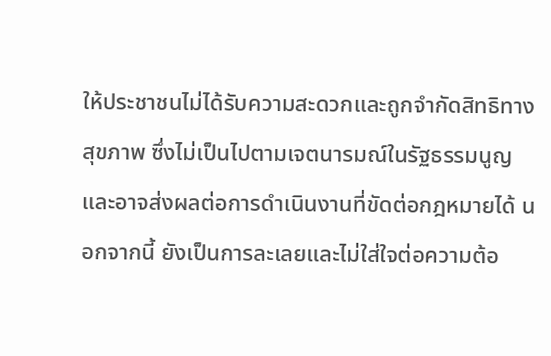ให้ประชาชนไม่ได้รับความสะดวกและถูกจำกัดสิทธิทางสุขภาพ ซึ่งไม่เป็นไปตามเจตนารมณ์ในรัฐธรรมนูญและอาจส่งผลต่อการดำเนินงานที่ขัดต่อกฎหมายได้ นอกจากนี้ ยังเป็นการละเลยและไม่ใส่ใจต่อความต้อ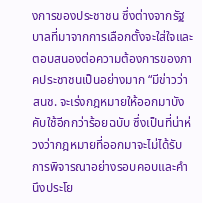งการของประชาชน ซึ่งต่างจากรัฐบาลที่มาจากการเลือกตั้งจะใส่ใจและตอบสนองต่อความต้องการของภาคประชาชนเป็นอย่างมาก “มีข่าวว่า สนช. จะเร่งกฎหมายให้ออกมาบังคับใช้อีกกว่าร้อยฉบับ ซึ่งเป็นที่น่าห่วงว่ากฎหมายที่ออกมาจะไม่ได้รับการพิจารณาอย่างรอบคอบและคำนึงประโย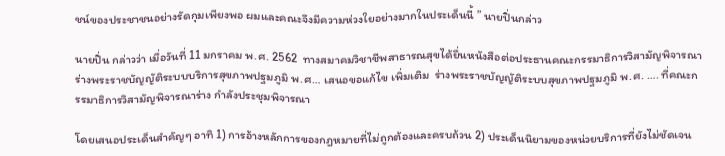ชน์ของประชาชนอย่างรัดกุมเพียงพอ ผมและคณะจึงมีความห่วงใยอย่างมากในประเด็นนี้ ” นายปิ่นกล่าว

นายปิ่น กล่าวว่า เมื่อวันที่ 11 มกราคม พ.ศ. 2562  ทางสมาคมวิชาชีพสาธารณสุขได้ยื่นหนังสือต่อประธานคณะกรรมาธิการวิสามัญพิจารณาร่างพระราชบัญญัติระบบบริการสุขภาพปฐมภูมิ พ.ศ… เสนอขอแก้ไข เพิ่มเติม  ร่างพระราชบัญญัติระบบสุขภาพปฐมภูมิ พ.ศ. …. ที่คณะกรรมาธิการวิสามัญพิจารณาร่าง กำลังประชุมพิจารณา

โดยเสนอประเด็นสำคัญๆ อาทิ 1) การอ้างหลักการของกฎหมายที่ไม่ถูกต้องและครบถ้วน 2) ประเด็นนิยามของหน่วยบริการที่ยังไม่ชัดเจน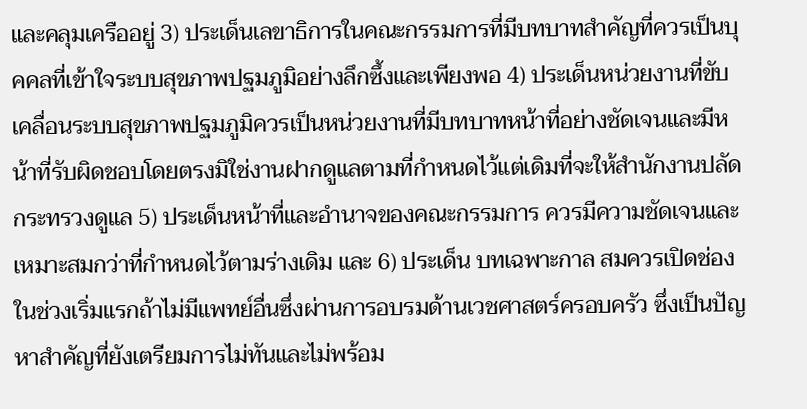และคลุมเครืออยู่ 3) ประเด็นเลขาธิการในคณะกรรมการที่มีบทบาทสำคัญที่ควรเป็นบุคคลที่เข้าใจระบบสุขภาพปฐมภูมิอย่างลึกซึ้งและเพียงพอ 4) ประเด็นหน่วยงานที่ขับเคลื่อนระบบสุขภาพปฐมภูมิควรเป็นหน่วยงานที่มีบทบาทหน้าที่อย่างชัดเจนและมีหน้าที่รับผิดชอบโดยตรงมิใช่งานฝากดูแลตามที่กำหนดไว้แต่เดิมที่จะให้สำนักงานปลัดกระทรวงดูแล 5) ประเด็นหน้าที่และอำนาจของคณะกรรมการ ควรมีความชัดเจนและเหมาะสมกว่าที่กำหนดไว้ตามร่างเดิม และ 6) ประเด็น บทเฉพาะกาล สมควรเปิดช่องในช่วงเริ่มแรกถ้าไม่มีแพทย์อื่นซึ่งผ่านการอบรมด้านเวชศาสตร์ครอบครัว ซึ่งเป็นปัญหาสำคัญที่ยังเตรียมการไม่ทันและไม่พร้อม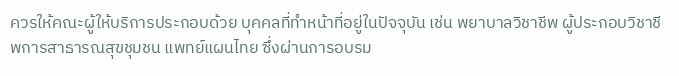ควรให้คณะผู้ให้บริการประกอบด้วย บุคคลที่ทำหน้าที่อยู่ในปัจจุบัน เช่น พยาบาลวิชาชีพ ผู้ประกอบวิชาชีพการสาธารณสุขชุมชน แพทย์แผนไทย ซึ่งผ่านการอบรม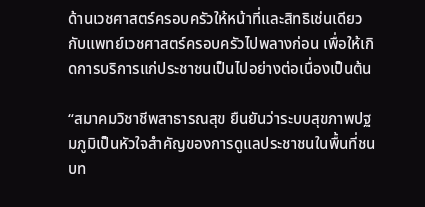ด้านเวชศาสตร์ครอบครัวให้หน้าที่และสิทธิเช่นเดียวกับแพทย์เวชศาสตร์ครอบครัวไปพลางก่อน เพื่อให้เกิดการบริการแก่ประชาชนเป็นไปอย่างต่อเนื่องเป็นต้น

“สมาคมวิชาชีพสาธารณสุข ยืนยันว่าระบบสุขภาพปฐมภูมิเป็นหัวใจสำคัญของการดูแลประชาชนในพื้นที่ชนบท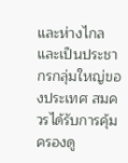และห่างไกล และเป็นประชากรกลุ่มใหญ่ของประเทศ สมควรได้รับการคุ้มครองดู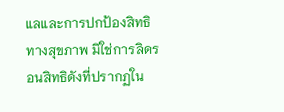แลและการปกป้องสิทธิทางสุขภาพ มิใช่การลิดรอนสิทธิดังที่ปรากฏใน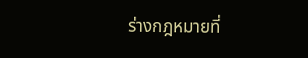ร่างกฎหมายที่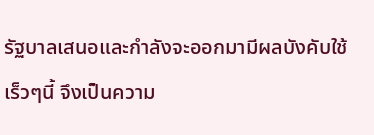รัฐบาลเสนอและกำลังจะออกมามีผลบังคับใช้เร็วๆนี้ จึงเป็นความ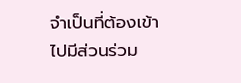จำเป็นที่ต้องเข้าไปมีส่วนร่วม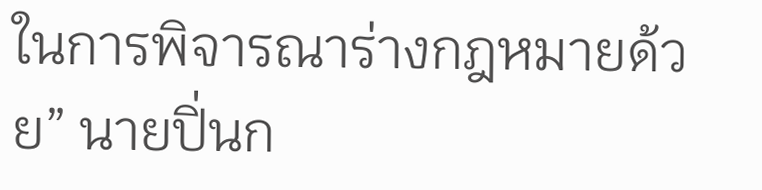ในการพิจารณาร่างกฎหมายด้วย” นายปิ่นก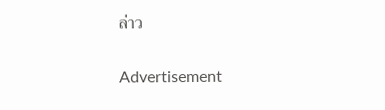ล่าว

Advertisement